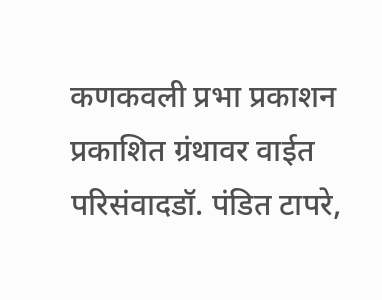कणकवली प्रभा प्रकाशन प्रकाशित ग्रंथावर वाईत परिसंवादडॉ. पंडित टापरे,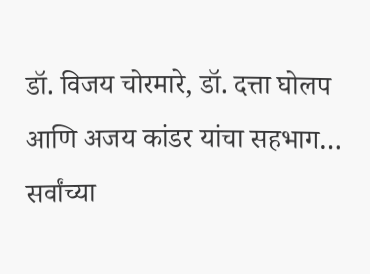डॉ. विजय चोरमारे, डॉ. दत्ता घोलप आणि अजय कांडर यांचा सहभाग…
सर्वांच्या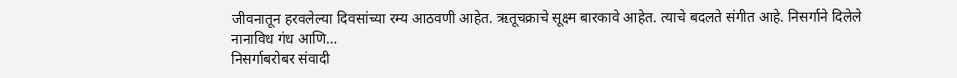जीवनातून हरवलेल्या दिवसांच्या रम्य आठवणी आहेत. ऋतूचक्राचे सूक्ष्म बारकावे आहेत. त्याचे बदलते संगीत आहे. निसर्गाने दिलेले नानाविध गंध आणि…
निसर्गाबरोबर संवादी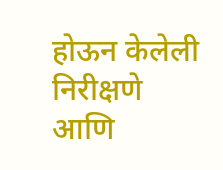होऊन केलेली निरीक्षणे आणि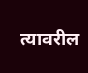त्यावरील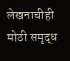लेखनाचीही मोठी समृद्ध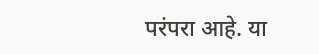परंपरा आहे. या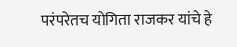परंपरेतच योगिता राजकर यांचे हे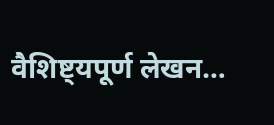वैशिष्ट्यपूर्ण लेखन…